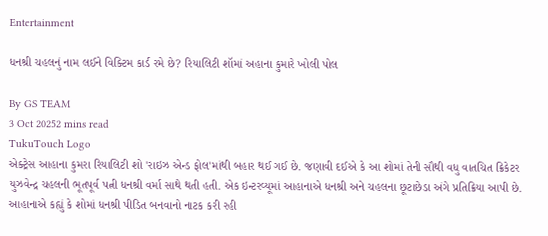Entertainment

ધનશ્રી ચહલનું નામ લઈને વિક્ટિમ કાર્ડ રમે છે? રિયાલિટી શૉમાં અહાના કુમારે ખોલી પોલ

By GS TEAM
3 Oct 20252 mins read
TukuTouch Logo
એક્ટ્રેસ આહાના કુમરા રિયાલિટી શો 'રાઇઝ એન્ડ ફોલ'માંથી બહાર થઈ ગઈ છે. જણાવી દઈએ કે આ શોમાં તેની સૌથી વધુ વાતચિત ક્રિકેટર યુઝવેન્દ્ર ચહલની ભૂતપૂર્વ પત્ની ધનશ્રી વર્મા સાથે થતી હતી. એક ઇન્ટરવ્યૂમાં આહાનાએ ધનશ્રી અને ચહલના છૂટાછેડા અંગે પ્રતિક્રિયા આપી છે. આહાનાએ કહ્યું કે શોમાં ધનશ્રી પીડિત બનવાનો નાટક કરી રહી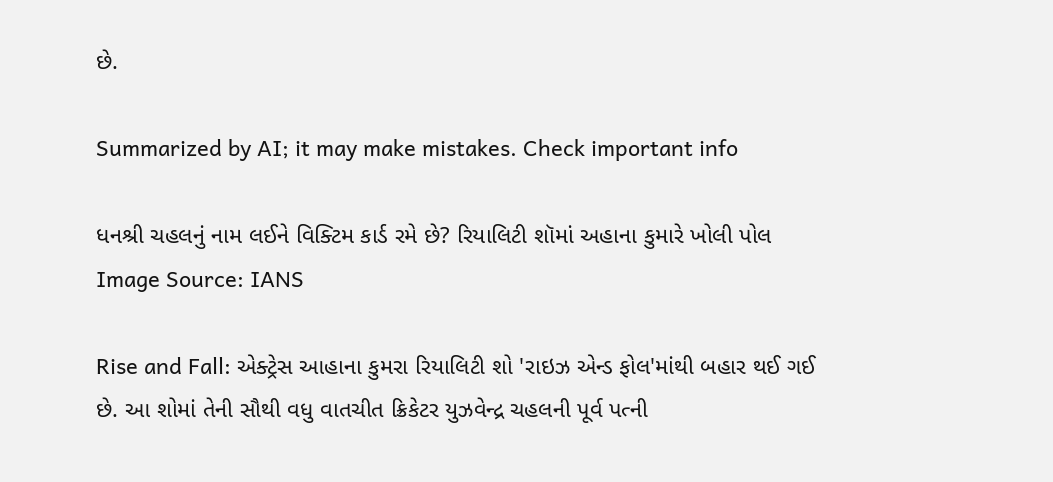છે.

Summarized by AI; it may make mistakes. Check important info

ધનશ્રી ચહલનું નામ લઈને વિક્ટિમ કાર્ડ રમે છે? રિયાલિટી શૉમાં અહાના કુમારે ખોલી પોલ
Image Source: IANS

Rise and Fall: એક્ટ્રેસ આહાના કુમરા રિયાલિટી શો 'રાઇઝ એન્ડ ફોલ'માંથી બહાર થઈ ગઈ છે. આ શોમાં તેની સૌથી વધુ વાતચીત ક્રિકેટર યુઝવેન્દ્ર ચહલની પૂર્વ પત્ની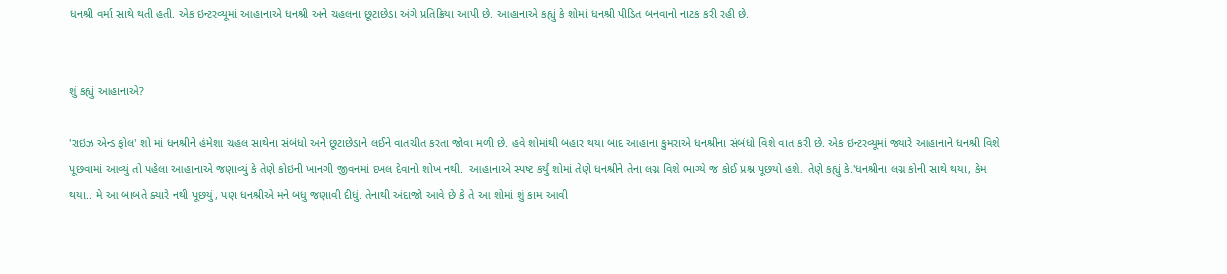ધનશ્રી વર્મા સાથે થતી હતી. એક ઇન્ટરવ્યૂમાં આહાનાએ ધનશ્રી અને ચહલના છૂટાછેડા અંગે પ્રતિક્રિયા આપી છે. આહાનાએ કહ્યું કે શોમાં ધનશ્રી પીડિત બનવાનો નાટક કરી રહી છે.


શું કહ્યું આહાનાએ?

'રાઇઝ એન્ડ ફોલ' શો માં ધનશ્રીને હંમેશા ચહલ સાથેના સંબંધો અને છૂટાછેડાને લઈને વાતચીત કરતા જોવા મળી છે. હવે શોમાંથી બહાર થયા બાદ આહાના કુમરાએ ધનશ્રીના સંબંધો વિશે વાત કરી છે. એક ઇન્ટરવ્યૂમાં જ્યારે આહાનાને ધનશ્રી વિશે પૂછવામાં આવ્યું તો પહેલા આહાનાએ જણાવ્યું કે તેણે કોઇની ખાનગી જીવનમાં દખલ દેવાનો શોખ નથી.  આહાનાએ સ્પષ્ટ કર્યું શોમાં તેણે ધનશ્રીને તેના લગ્ન વિશે ભાગ્યે જ કોઈ પ્રશ્ન પૂછયો હશે. તેણે કહ્યું કે.'ધનશ્રીના લગ્ન કોની સાથે થયા, કેમ થયા.. મે આ બાબતે ક્યારે નથી પૂછયું, પણ ધનશ્રીએ મને બધુ જણાવી દીધું. તેનાથી અંદાજો આવે છે કે તે આ શોમાં શું કામ આવી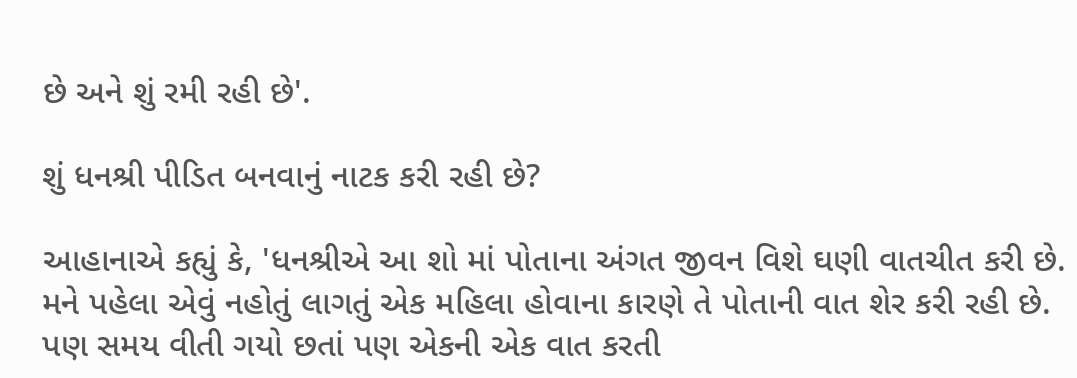છે અને શું રમી રહી છે'.

શું ધનશ્રી પીડિત બનવાનું નાટક કરી રહી છે?

આહાનાએ કહ્યું કે, 'ધનશ્રીએ આ શો માં પોતાના અંગત જીવન વિશે ઘણી વાતચીત કરી છે. મને પહેલા એવું નહોતું લાગતું એક મહિલા હોવાના કારણે તે પોતાની વાત શેર કરી રહી છે. પણ સમય વીતી ગયો છતાં પણ એકની એક વાત કરતી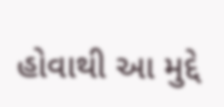હોવાથી આ મુદ્દે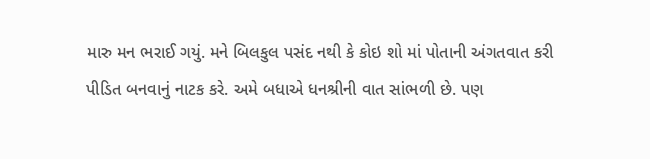મારુ મન ભરાઈ ગયું. મને બિલકુલ પસંદ નથી કે કોઇ શો માં પોતાની અંગતવાત કરી પીડિત બનવાનું નાટક કરે. અમે બધાએ ધનશ્રીની વાત સાંભળી છે. પણ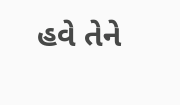હવે તેને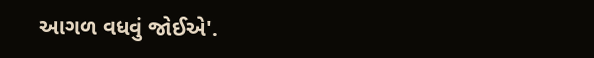આગળ વધવું જોઈએ'.